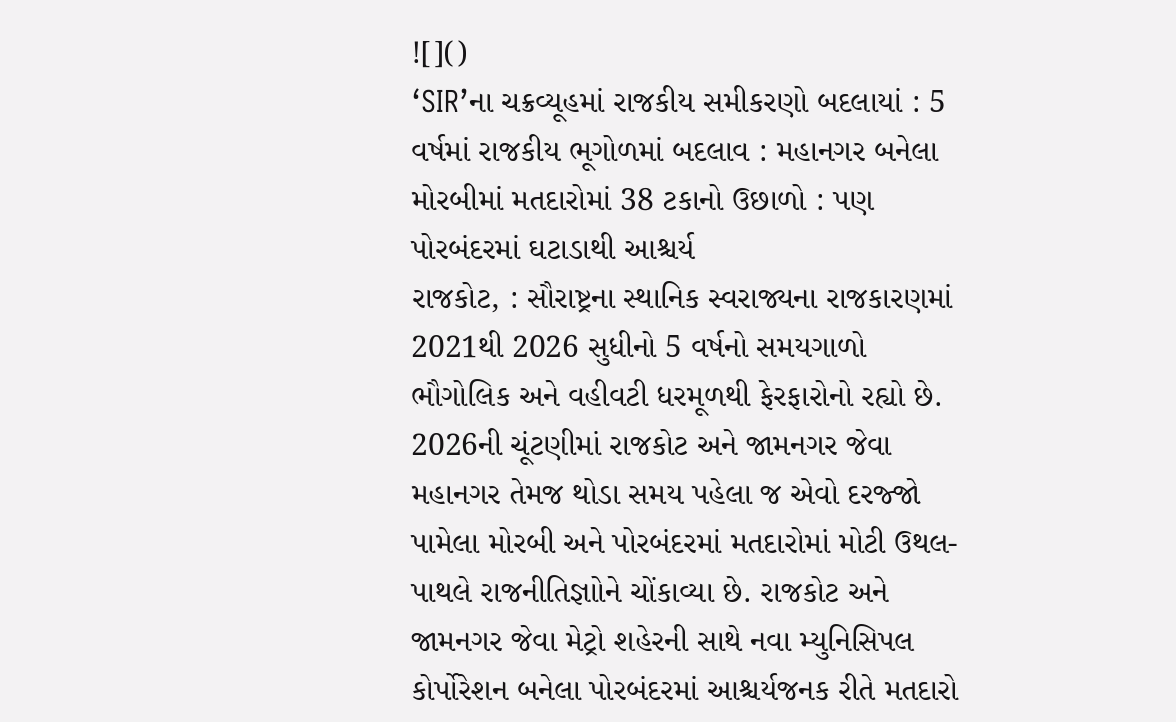![]()
‘SIR’ના ચક્રવ્યૂહમાં રાજકીય સમીકરણો બદલાયાં : 5 વર્ષમાં રાજકીય ભૂગોળમાં બદલાવ : મહાનગર બનેલા મોરબીમાં મતદારોમાં 38 ટકાનો ઉછાળો : પણ પોરબંદરમાં ઘટાડાથી આશ્ચર્ય
રાજકોટ, : સૌરાષ્ટ્રના સ્થાનિક સ્વરાજ્યના રાજકારણમાં 2021થી 2026 સુધીનો 5 વર્ષનો સમયગાળો ભૌગોલિક અને વહીવટી ધરમૂળથી ફેરફારોનો રહ્યો છે. 2026ની ચૂંટણીમાં રાજકોટ અને જામનગર જેવા મહાનગર તેમજ થોડા સમય પહેલા જ એવો દરજ્જો પામેલા મોરબી અને પોરબંદરમાં મતદારોમાં મોટી ઉથલ-પાથલે રાજનીતિજ્ઞાોને ચોંકાવ્યા છે. રાજકોટ અને જામનગર જેવા મેટ્રો શહેરની સાથે નવા મ્યુનિસિપલ કોર્પોરેશન બનેલા પોરબંદરમાં આશ્ચર્યજનક રીતે મતદારો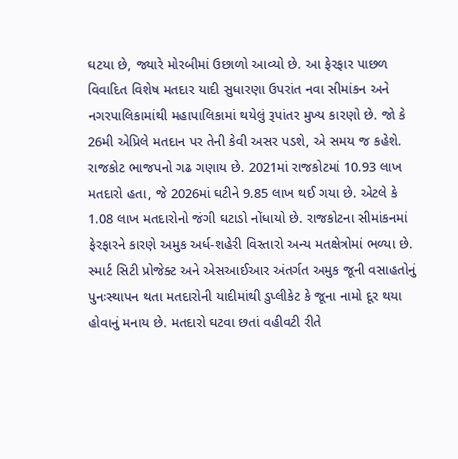ઘટયા છે, જ્યારે મોરબીમાં ઉછાળો આવ્યો છે. આ ફેરફાર પાછળ વિવાદિત વિશેષ મતદાર યાદી સુધારણા ઉપરાંત નવા સીમાંકન અને નગરપાલિકામાંથી મહાપાલિકામાં થયેલું રૂપાંતર મુખ્ય કારણો છે. જો કે 26મી એપ્રિલે મતદાન પર તેની કેવી અસર પડશે, એ સમય જ કહેશે.
રાજકોટ ભાજપનો ગઢ ગણાય છે. 2021માં રાજકોટમાં 10.93 લાખ મતદારો હતા, જે 2026માં ઘટીને 9.85 લાખ થઈ ગયા છે. એટલે કે 1.08 લાખ મતદારોનો જંગી ઘટાડો નોંધાયો છે. રાજકોટના સીમાંકનમાં ફેરફારને કારણે અમુક અર્ધ-શહેરી વિસ્તારો અન્ય મતક્ષેત્રોમાં ભળ્યા છે. સ્માર્ટ સિટી પ્રોજેક્ટ અને એસઆઈઆર અંતર્ગત અમુક જૂની વસાહતોનું પુનઃસ્થાપન થતા મતદારોની યાદીમાંથી ડુપ્લીકેટ કે જૂના નામો દૂર થયા હોવાનું મનાય છે. મતદારો ઘટવા છતાં વહીવટી રીતે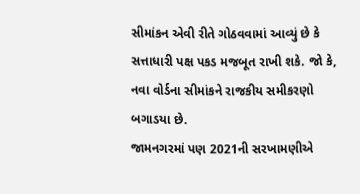સીમાંકન એવી રીતે ગોઠવવામાં આવ્યું છે કે સત્તાધારી પક્ષ પકડ મજબૂત રાખી શકે. જો કે, નવા વોર્ડના સીમાંકને રાજકીય સમીકરણો બગાડયા છે.
જામનગરમાં પણ 2021ની સરખામણીએ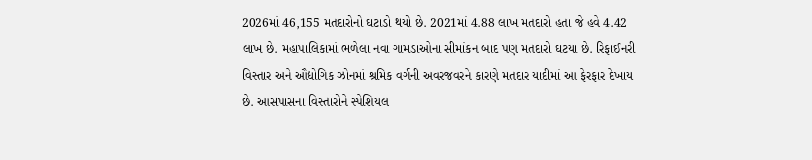2026માં 46,155 મતદારોનો ઘટાડો થયો છે. 2021માં 4.88 લાખ મતદારો હતા જે હવે 4.42 લાખ છે. મહાપાલિકામાં ભળેલા નવા ગામડાઓના સીમાંકન બાદ પણ મતદારો ઘટયા છે. રિફાઈનરી વિસ્તાર અને ઔદ્યોગિક ઝોનમાં શ્રમિક વર્ગની અવરજવરને કારણે મતદાર યાદીમાં આ ફેરફાર દેખાય છે. આસપાસના વિસ્તારોને સ્પેશિયલ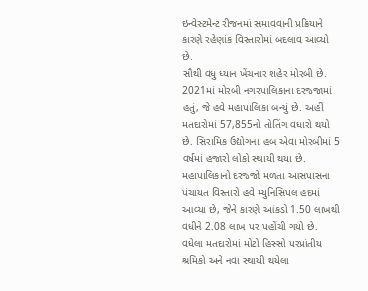ઇન્વેસ્ટમેન્ટ રીજનમાં સમાવવાની પ્રક્રિયાને કારણે રહેણાંક વિસ્તારોમાં બદલાવ આવ્યો છે.
સૌથી વધુ ધ્યાન ખેંચનાર શહેર મોરબી છે. 2021માં મોરબી નગરપાલિકાના દરજ્જામાં હતું, જે હવે મહાપાલિકા બન્યું છે. અહીં મતદારોમાં 57,855નો તોતિંગ વધારો થયો છે. સિરામિક ઉદ્યોગના હબ એવા મોરબીમાં 5 વર્ષમાં હજારો લોકો સ્થાયી થયા છે. મહાપાલિકાનો દરજ્જો મળતા આસપાસના પંચાયત વિસ્તારો હવે મ્યુનિસિપલ હદમાં આવ્યા છે, જેને કારણે આંકડો 1.50 લાખથી વધીને 2.08 લાખ પર પહોંચી ગયો છે. વધેલા મતદારોમાં મોટો હિસ્સો પરપ્રાંતીય શ્રમિકો અને નવા સ્થાયી થયેલા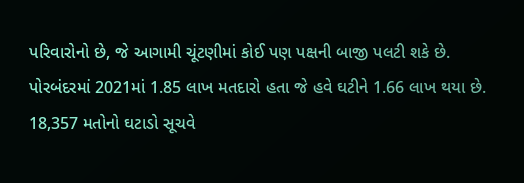પરિવારોનો છે, જે આગામી ચૂંટણીમાં કોઈ પણ પક્ષની બાજી પલટી શકે છે.
પોરબંદરમાં 2021માં 1.85 લાખ મતદારો હતા જે હવે ઘટીને 1.66 લાખ થયા છે. 18,357 મતોનો ઘટાડો સૂચવે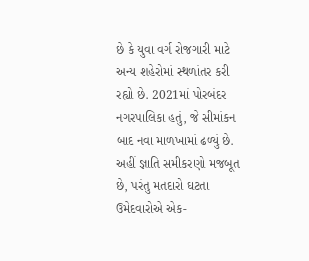છે કે યુવા વર્ગ રોજગારી માટે અન્ય શહેરોમાં સ્થળાંતર કરી રહ્યો છે. 2021માં પોરબંદર નગરપાલિકા હતું, જે સીમાંકન બાદ નવા માળખામાં ઢળ્યું છે. અહીં જ્ઞાતિ સમીકરણો મજબૂત છે, પરંતુ મતદારો ઘટતા ઉમેદવારોએ એક-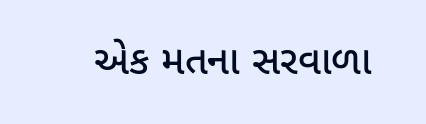એક મતના સરવાળા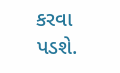કરવા પડશે.